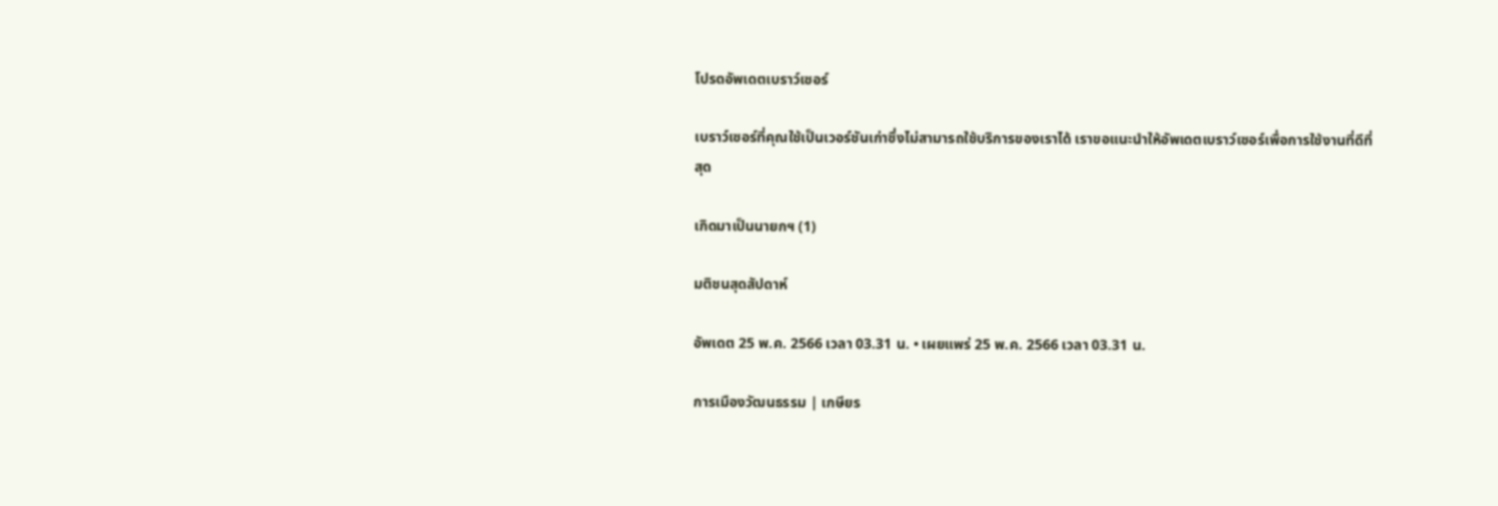โปรดอัพเดตเบราว์เซอร์

เบราว์เซอร์ที่คุณใช้เป็นเวอร์ชันเก่าซึ่งไม่สามารถใช้บริการของเราได้ เราขอแนะนำให้อัพเดตเบราว์เซอร์เพื่อการใช้งานที่ดีที่สุด

เกิดมาเป็นนายกฯ (1)

มติชนสุดสัปดาห์

อัพเดต 25 พ.ค. 2566 เวลา 03.31 น. • เผยแพร่ 25 พ.ค. 2566 เวลา 03.31 น.

การเมืองวัฒนธรรม | เกษียร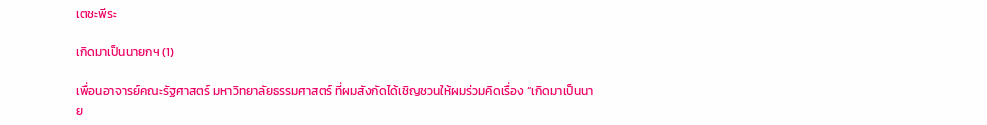เตชะพีระ

เกิดมาเป็นนายกฯ (1)

เพื่อนอาจารย์คณะรัฐศาสตร์ มหาวิทยาลัยธรรมศาสตร์ ที่ผมสังกัดได้เชิญชวนให้ผมร่วมคิดเรื่อง “เกิดมาเป็นนาย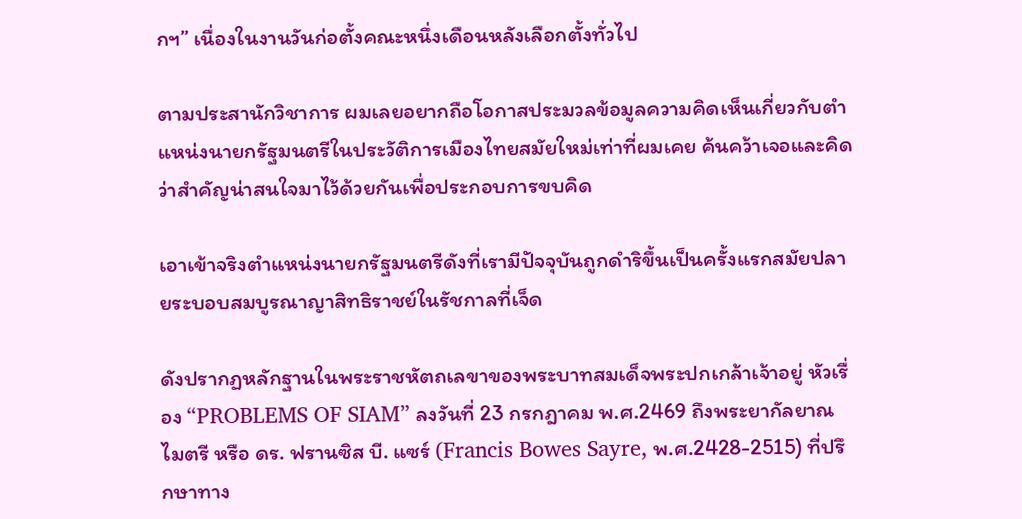กฯ” เนื่องในงานวันก่อตั้งคณะหนึ่งเดือนหลังเลือกตั้งทั่วไป

ตามประสานักวิชาการ ผมเลยอยากถือโอกาสประมวลข้อมูลความคิดเห็นเกี่ยวกับตำแหน่งนายกรัฐมนตรีในประวัติการเมืองไทยสมัยใหม่เท่าที่ผมเคย ค้นคว้าเจอและคิดว่าสำคัญน่าสนใจมาไว้ด้วยกันเพื่อประกอบการขบคิด

เอาเข้าจริงตำแหน่งนายกรัฐมนตรีดังที่เรามีปัจจุบันถูกดำริขึ้นเป็นครั้งแรกสมัยปลายระบอบสมบูรณาญาสิทธิราชย์ในรัชกาลที่เจ็ด

ดังปรากฏหลักฐานในพระราชหัตถเลขาของพระบาทสมเด็จพระปกเกล้าเจ้าอยู่ หัวเรื่อง “PROBLEMS OF SIAM” ลงวันที่ 23 กรกฎาคม พ.ศ.2469 ถึงพระยากัลยาณไมตรี หรือ ดร. ฟรานซิส บี. แซร์ (Francis Bowes Sayre, พ.ศ.2428-2515) ที่ปรึกษาทาง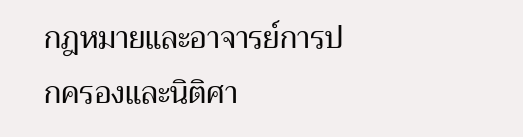กฎหมายและอาจารย์การปกครองและนิติศา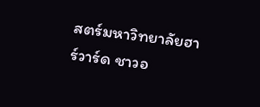สตร์มหาวิทยาลัยฮาร์วาร์ด ชาวอ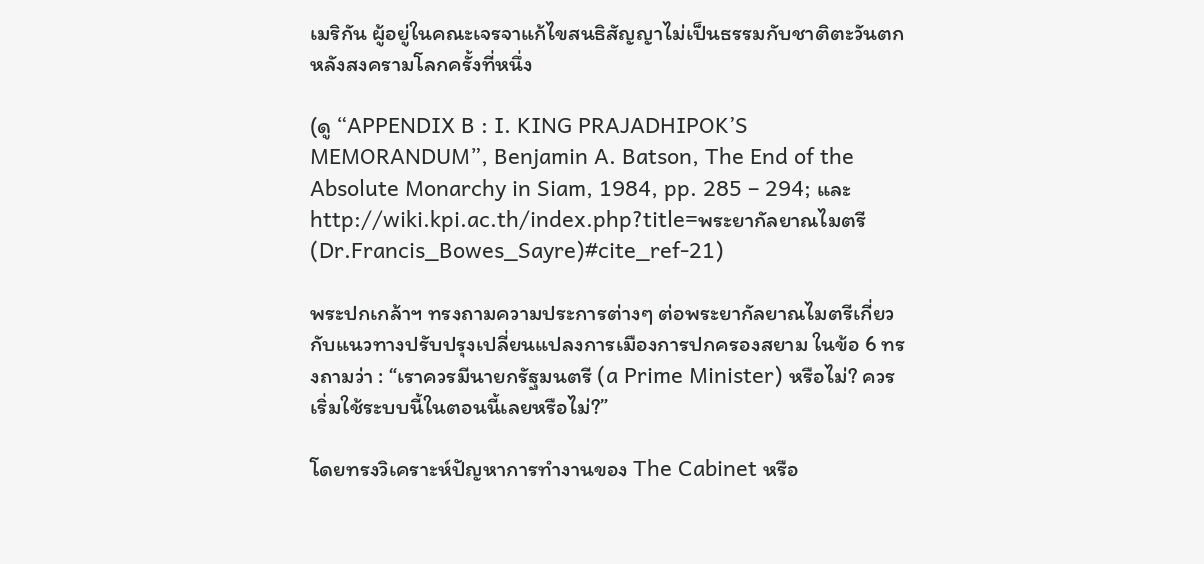เมริกัน ผู้อยู่ในคณะเจรจาแก้ไขสนธิสัญญาไม่เป็นธรรมกับชาติตะวันตกหลังสงครามโลกครั้งที่หนึ่ง

(ดู “APPENDIX B : I. KING PRAJADHIPOK’S MEMORANDUM”, Benjamin A. Batson, The End of the Absolute Monarchy in Siam, 1984, pp. 285 – 294; และ http://wiki.kpi.ac.th/index.php?title=พระยากัลยาณไมตรี(Dr.Francis_Bowes_Sayre)#cite_ref-21)

พระปกเกล้าฯ ทรงถามความประการต่างๆ ต่อพระยากัลยาณไมตรีเกี่ยวกับแนวทางปรับปรุงเปลี่ยนแปลงการเมืองการปกครองสยาม ในข้อ 6 ทรงถามว่า : “เราควรมีนายกรัฐมนตรี (a Prime Minister) หรือไม่? ควรเริ่มใช้ระบบนี้ในตอนนี้เลยหรือไม่?”

โดยทรงวิเคราะห์ปัญหาการทำงานของ The Cabinet หรือ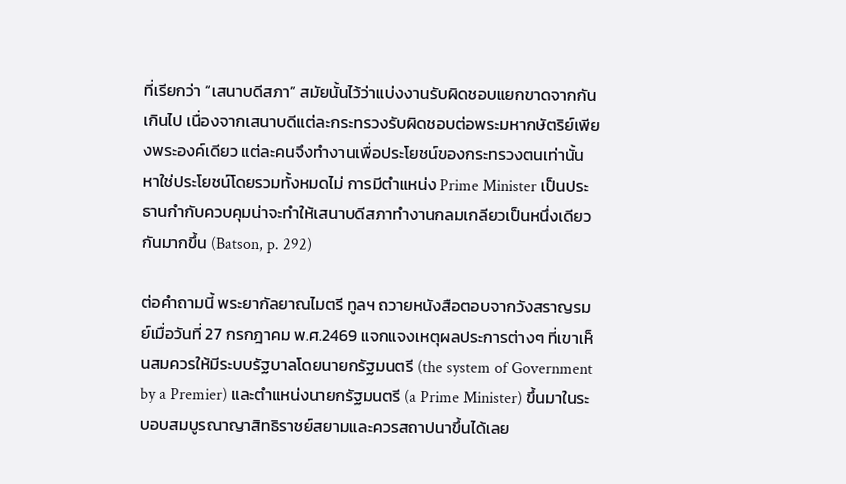ที่เรียกว่า “เสนาบดีสภา” สมัยนั้นไว้ว่าแบ่งงานรับผิดชอบแยกขาดจากกันเกินไป เนื่องจากเสนาบดีแต่ละกระทรวงรับผิดชอบต่อพระมหากษัตริย์เพียงพระองค์เดียว แต่ละคนจึงทำงานเพื่อประโยชน์ของกระทรวงตนเท่านั้น หาใช่ประโยชน์โดยรวมทั้งหมดไม่ การมีตำแหน่ง Prime Minister เป็นประธานกำกับควบคุมน่าจะทำให้เสนาบดีสภาทำงานกลมเกลียวเป็นหนึ่งเดียวกันมากขึ้น (Batson, p. 292)

ต่อคำถามนี้ พระยากัลยาณไมตรี ทูลฯ ถวายหนังสือตอบจากวังสราญรมย์เมื่อวันที่ 27 กรกฎาคม พ.ศ.2469 แจกแจงเหตุผลประการต่างๆ ที่เขาเห็นสมควรให้มีระบบรัฐบาลโดยนายกรัฐมนตรี (the system of Government by a Premier) และตำแหน่งนายกรัฐมนตรี (a Prime Minister) ขึ้นมาในระบอบสมบูรณาญาสิทธิราชย์สยามและควรสถาปนาขึ้นได้เลย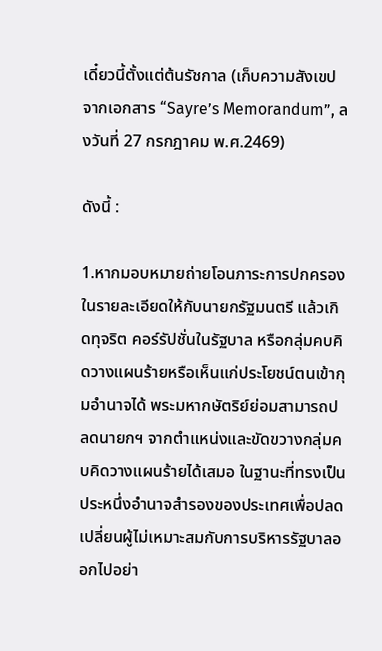เดี๋ยวนี้ตั้งแต่ต้นรัชกาล (เก็บความสังเขปจากเอกสาร “Sayre’s Memorandum”, ลงวันที่ 27 กรกฎาคม พ.ศ.2469)

ดังนี้ :

1.หากมอบหมายถ่ายโอนภาระการปกครองในรายละเอียดให้กับนายกรัฐมนตรี แล้วเกิดทุจริต คอร์รัปชั่นในรัฐบาล หรือกลุ่มคบคิดวางแผนร้ายหรือเห็นแก่ประโยชน์ตนเข้ากุมอำนาจได้ พระมหากษัตริย์ย่อมสามารถปลดนายกฯ จากตำแหน่งและขัดขวางกลุ่มคบคิดวางแผนร้ายได้เสมอ ในฐานะที่ทรงเป็นประหนึ่งอำนาจสำรองของประเทศเพื่อปลดเปลี่ยนผู้ไม่เหมาะสมกับการบริหารรัฐบาลออกไปอย่า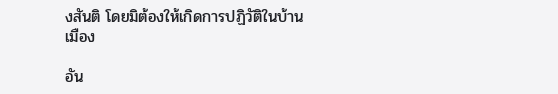งสันติ โดยมิต้องให้เกิดการปฏิวัติในบ้านเมือง

อัน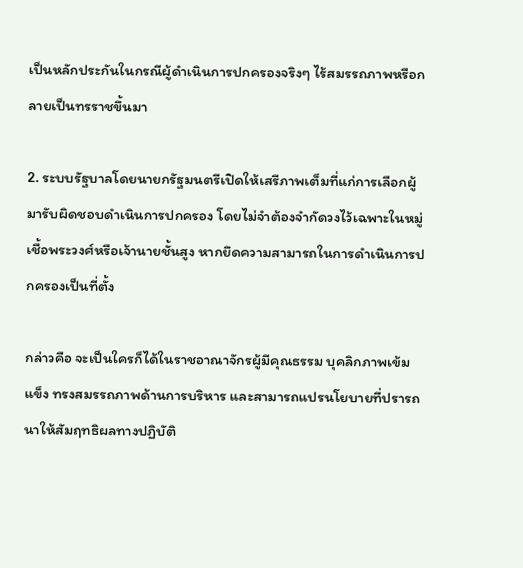เป็นหลักประกันในกรณีผู้ดำเนินการปกครองจริงๆ ไร้สมรรถภาพหรือกลายเป็นทรราชขึ้นมา

2. ระบบรัฐบาลโดยนายกรัฐมนตรีเปิดให้เสรีภาพเต็มที่แก่การเลือกผู้มารับผิดชอบดำเนินการปกครอง โดยไม่จำต้องจำกัดวงไว้เฉพาะในหมู่เชื้อพระวงศ์หรือเจ้านายชั้นสูง หากยึดความสามารถในการดำเนินการปกครองเป็นที่ตั้ง

กล่าวคือ จะเป็นใครก็ได้ในราชอาณาจักรผู้มีคุณธรรม บุคลิกภาพเข้มแข็ง ทรงสมรรถภาพด้านการบริหาร และสามารถแปรนโยบายที่ปรารถนาให้สัมฤทธิผลทางปฏิบัติ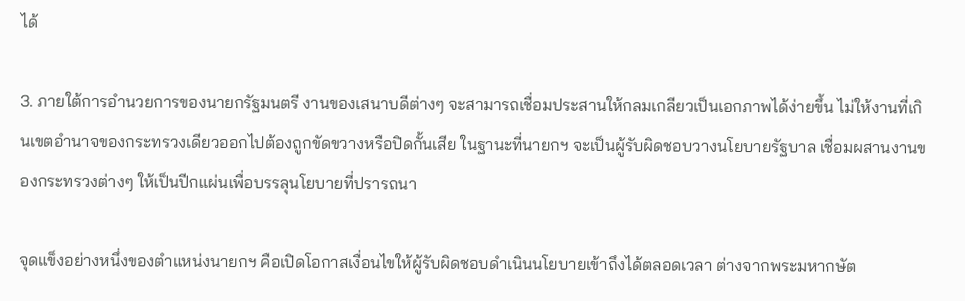ได้

3. ภายใต้การอำนวยการของนายกรัฐมนตรี งานของเสนาบดีต่างๆ จะสามารถเชื่อมประสานให้กลมเกลียวเป็นเอกภาพได้ง่ายขึ้น ไม่ให้งานที่เกินเขตอำนาจของกระทรวงเดียวออกไปต้องถูกขัดขวางหรือปิดกั้นเสีย ในฐานะที่นายกฯ จะเป็นผู้รับผิดชอบวางนโยบายรัฐบาล เชื่อมผสานงานของกระทรวงต่างๆ ให้เป็นปีกแผ่นเพื่อบรรลุนโยบายที่ปรารถนา

จุดแข็งอย่างหนึ่งของตำแหน่งนายกฯ คือเปิดโอกาสเงื่อนไขให้ผู้รับผิดชอบดำเนินนโยบายเข้าถึงได้ตลอดเวลา ต่างจากพระมหากษัต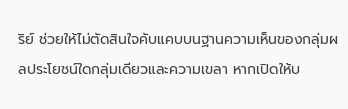ริย์ ช่วยให้ไม่ตัดสินใจคับแคบบนฐานความเห็นของกลุ่มผลประโยชน์ใดกลุ่มเดียวและความเขลา หากเปิดให้บ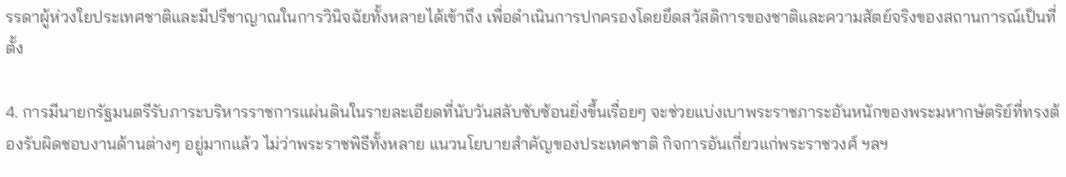รรดาผู้ห่วงใยประเทศชาติและมีปรีชาญาณในการวินิจฉัยทั้งหลายได้เข้าถึง เพื่อดำเนินการปกครองโดยยึดสวัสดิการของชาติและความสัตย์จริงของสถานการณ์เป็นที่ตั้ง

4. การมีนายกรัฐมนตรีรับภาระบริหารราชการแผ่นดินในรายละเอียดที่นับวันสลับซับซ้อนยิ่งขึ้นเรื่อยๆ จะช่วยแบ่งเบาพระราชภาระอันหนักของพระมหากษัตริย์ที่ทรงต้องรับผิดชอบงานด้านต่างๆ อยู่มากแล้ว ไม่ว่าพระราชพิธีทั้งหลาย แนวนโยบายสำคัญของประเทศชาติ กิจการอันเกี่ยวแก่พระราชวงศ์ ฯลฯ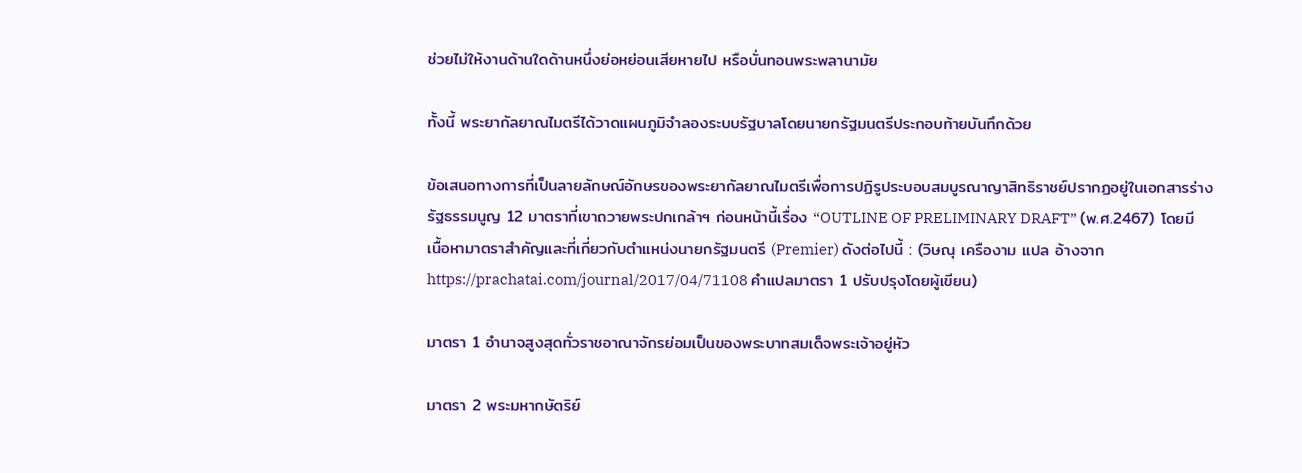ช่วยไม่ให้งานด้านใดด้านหนึ่งย่อหย่อนเสียหายไป หรือบั่นทอนพระพลานามัย

ทั้งนี้ พระยากัลยาณไมตรีได้วาดแผนภูมิจำลองระบบรัฐบาลโดยนายกรัฐมนตรีประกอบท้ายบันทึกด้วย

ข้อเสนอทางการที่เป็นลายลักษณ์อักษรของพระยากัลยาณไมตรีเพื่อการปฏิรูประบอบสมบูรณาญาสิทธิราชย์ปรากฏอยู่ในเอกสารร่างรัฐธรรมนูญ 12 มาตราที่เขาถวายพระปกเกล้าฯ ก่อนหน้านี้เรื่อง “OUTLINE OF PRELIMINARY DRAFT” (พ.ศ.2467) โดยมีเนื้อหามาตราสำคัญและที่เกี่ยวกับตำแหน่งนายกรัฐมนตรี (Premier) ดังต่อไปนี้ : (วิษณุ เครืองาม แปล อ้างจาก https://prachatai.com/journal/2017/04/71108 คำแปลมาตรา 1 ปรับปรุงโดยผู้เขียน)

มาตรา 1 อำนาจสูงสุดทั่วราชอาณาจักรย่อมเป็นของพระบาทสมเด็จพระเจ้าอยู่หัว

มาตรา 2 พระมหากษัตริย์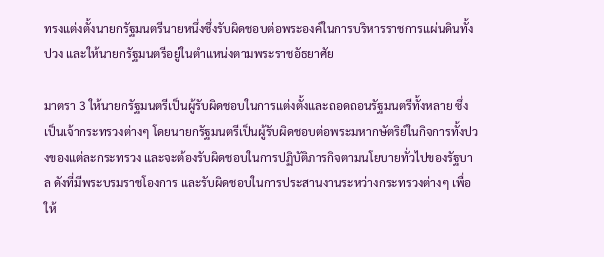ทรงแต่งตั้งนายกรัฐมนตรีนายหนึ่งซึ่งรับผิดชอบต่อพระองค์ในการบริหารราชการแผ่นดินทั้งปวง และให้นายกรัฐมนตรีอยู่ในตำแหน่งตามพระราชอัธยาศัย

มาตรา 3 ให้นายกรัฐมนตรีเป็นผู้รับผิดชอบในการแต่งตั้งและถอดถอนรัฐมนตรีทั้งหลาย ซึ่งเป็นเจ้ากระทรวงต่างๆ โดยนายกรัฐมนตรีเป็นผู้รับผิดชอบต่อพระมหากษัตริย์ในกิจการทั้งปวงของแต่ละกระทรวง และจะต้องรับผิดชอบในการปฏิบัติภารกิจตามนโยบายทั่วไปของรัฐบาล ดังที่มีพระบรมราชโองการ และรับผิดชอบในการประสานงานระหว่างกระทรวงต่างๆ เพื่อให้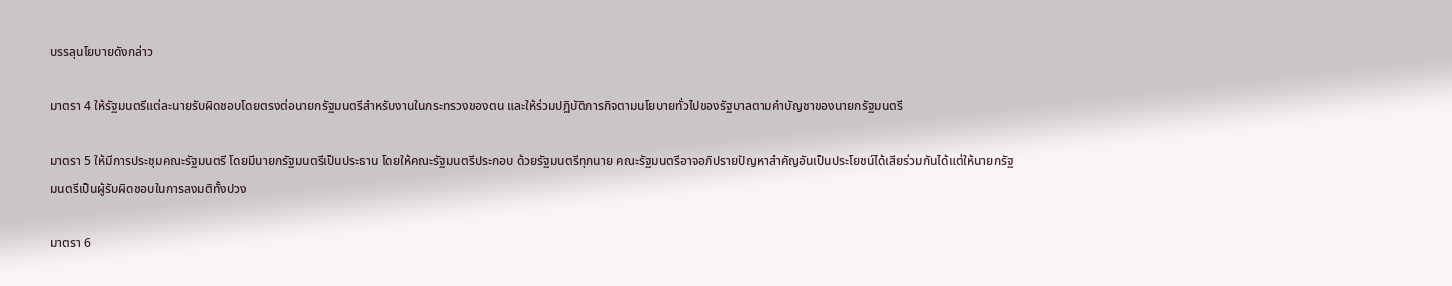บรรลุนโยบายดังกล่าว

มาตรา 4 ให้รัฐมนตรีแต่ละนายรับผิดชอบโดยตรงต่อนายกรัฐมนตรีสำหรับงานในกระทรวงของตน และให้ร่วมปฏิบัติภารกิจตามนโยบายทั่วไปของรัฐบาลตามคำบัญชาของนายกรัฐมนตรี

มาตรา 5 ให้มีการประชุมคณะรัฐมนตรี โดยมีนายกรัฐมนตรีเป็นประธาน โดยให้คณะรัฐมนตรีประกอบ ด้วยรัฐมนตรีทุกนาย คณะรัฐมนตรีอาจอภิปรายปัญหาสำคัญอันเป็นประโยชน์ได้เสียร่วมกันได้แต่ให้นายกรัฐมนตรีเป็นผู้รับผิดชอบในการลงมติทั้งปวง

มาตรา 6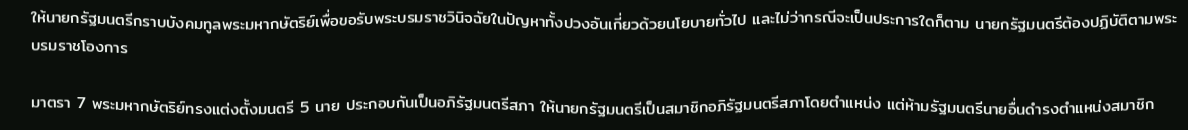ให้นายกรัฐมนตรีกราบบังคมทูลพระมหากษัตริย์เพื่อขอรับพระบรมราชวินิจฉัยในปัญหาทั้งปวงอันเกี่ยวด้วยนโยบายทั่วไป และไม่ว่ากรณีจะเป็นประการใดก็ตาม นายกรัฐมนตรีต้องปฏิบัติตามพระบรมราชโองการ

มาตรา 7 พระมหากษัตริย์ทรงแต่งตั้งมนตรี 5 นาย ประกอบกันเป็นอภิรัฐมนตรีสภา ให้นายกรัฐมนตรีเป็นสมาชิกอภิรัฐมนตรีสภาโดยตำแหน่ง แต่ห้ามรัฐมนตรีนายอื่นดำรงตำแหน่งสมาชิก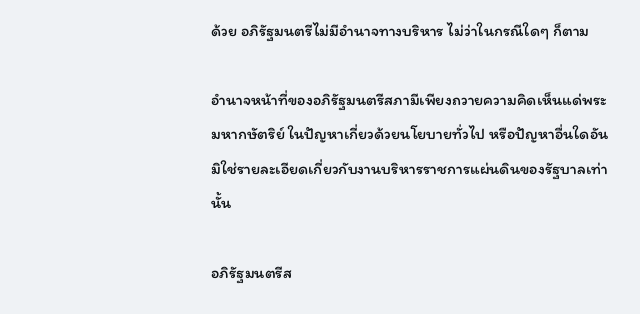ด้วย อภิรัฐมนตรีไม่มีอำนาจทางบริหาร ไม่ว่าในกรณีใดๆ ก็ตาม

อำนาจหน้าที่ของอภิรัฐมนตรีสภามีเพียงถวายความคิดเห็นแด่พระมหากษัตริย์ ในปัญหาเกี่ยวด้วยนโยบายทั่วไป หรือปัญหาอื่นใดอันมิใช่รายละเอียดเกี่ยวกับงานบริหารราชการแผ่นดินของรัฐบาลเท่านั้น

อภิรัฐมนตรีส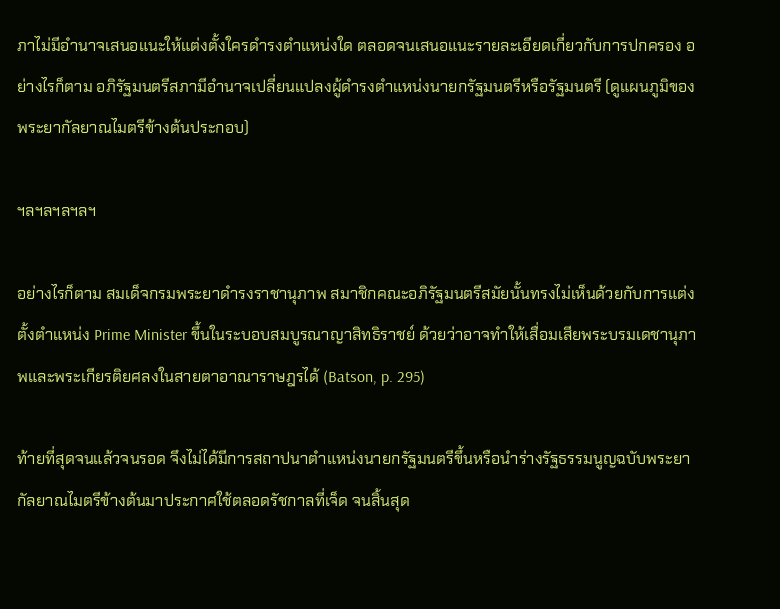ภาไม่มีอำนาจเสนอแนะให้แต่งตั้งใครดำรงตำแหน่งใด ตลอดจนเสนอแนะรายละเอียดเกี่ยวกับการปกครอง อย่างไรก็ตาม อภิรัฐมนตรีสภามีอำนาจเปลี่ยนแปลงผู้ดำรงตำแหน่งนายกรัฐมนตรีหรือรัฐมนตรี (ดูแผนภูมิของพระยากัลยาณไมตรีข้างต้นประกอบ)

ฯลฯลฯลฯลฯ

อย่างไรก็ตาม สมเด็จกรมพระยาดำรงราชานุภาพ สมาชิกคณะอภิรัฐมนตรีสมัยนั้นทรงไม่เห็นด้วยกับการแต่งตั้งตำแหน่ง Prime Minister ขึ้นในระบอบสมบูรณาญาสิทธิราชย์ ด้วยว่าอาจทำให้เสื่อมเสียพระบรมเดชานุภาพและพระเกียรติยศลงในสายตาอาณาราษฎรได้ (Batson, p. 295)

ท้ายที่สุดจนแล้วจนรอด จึงไม่ได้มีการสถาปนาตำแหน่งนายกรัฐมนตรีขึ้นหรือนำร่างรัฐธรรมนูญฉบับพระยากัลยาณไมตรีข้างต้นมาประกาศใช้ตลอดรัชกาลที่เจ็ด จนสิ้นสุด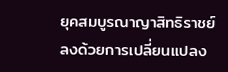ยุคสมบูรณาญาสิทธิราชย์ลงด้วยการเปลี่ยนแปลง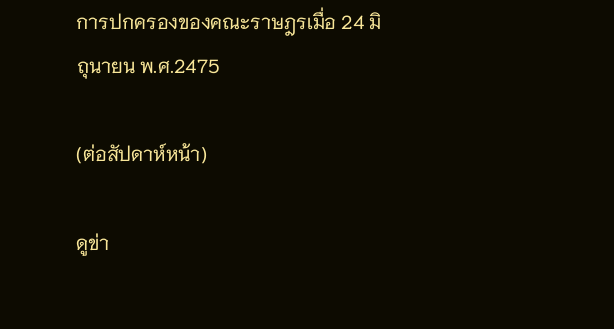การปกครองของคณะราษฎรเมื่อ 24 มิถุนายน พ.ศ.2475

(ต่อสัปดาห์หน้า)

ดูข่า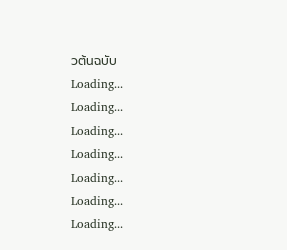วต้นฉบับ
Loading...
Loading...
Loading...
Loading...
Loading...
Loading...
Loading...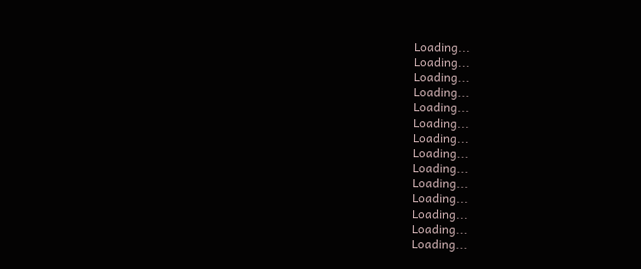Loading...
Loading...
Loading...
Loading...
Loading...
Loading...
Loading...
Loading...
Loading...
Loading...
Loading...
Loading...
Loading...
Loading...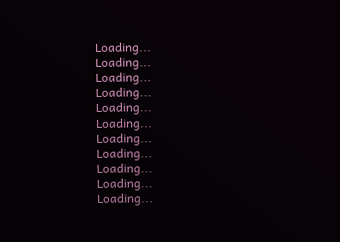Loading...
Loading...
Loading...
Loading...
Loading...
Loading...
Loading...
Loading...
Loading...
Loading...
Loading...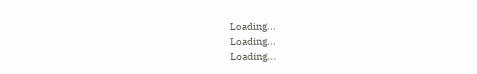Loading...
Loading...
Loading...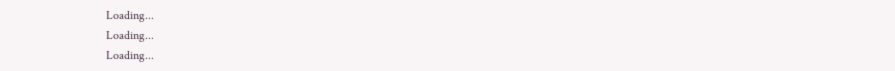Loading...
Loading...
Loading...